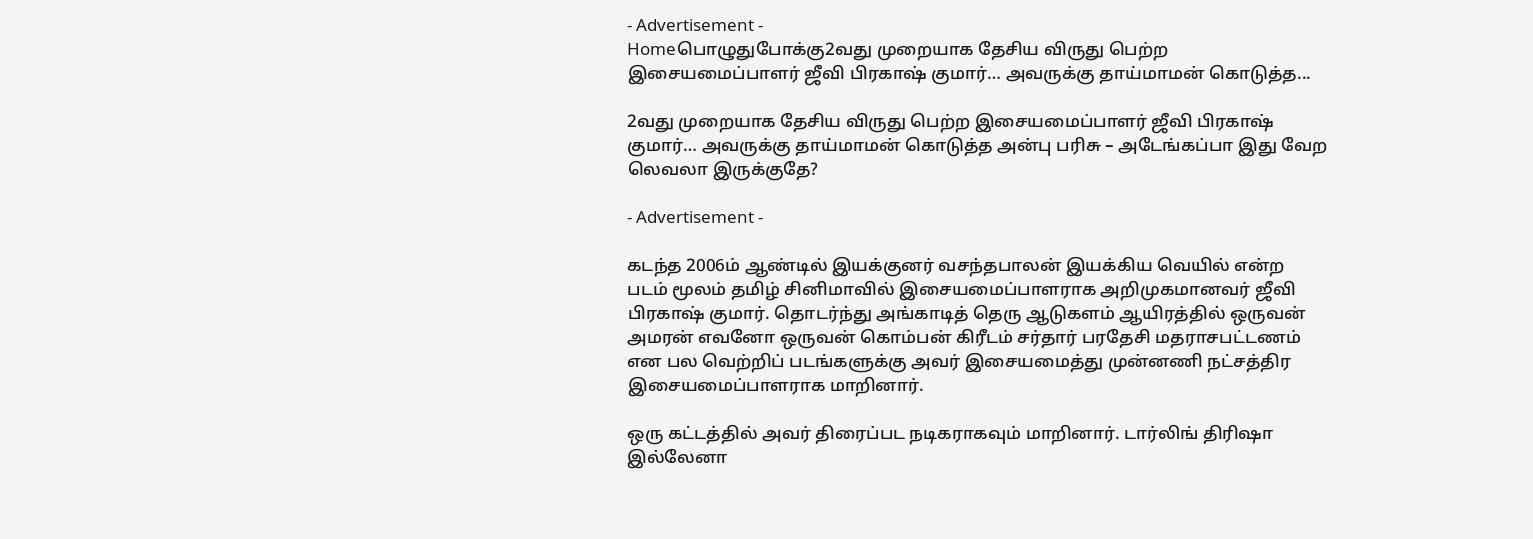- Advertisement -
Homeபொழுதுபோக்கு2வது முறையாக தேசிய விருது பெற்ற இசையமைப்பாளர் ஜீவி பிரகாஷ் குமார்… அவருக்கு தாய்மாமன் கொடுத்த...

2வது முறையாக தேசிய விருது பெற்ற இசையமைப்பாளர் ஜீவி பிரகாஷ் குமார்… அவருக்கு தாய்மாமன் கொடுத்த அன்பு பரிசு – அடேங்கப்பா இது வேற லெவலா இருக்குதே?

- Advertisement -

கடந்த 2006ம் ஆண்டில் இயக்குனர் வசந்தபாலன் இயக்கிய வெயில் என்ற படம் மூலம் தமிழ் சினிமாவில் இசையமைப்பாளராக அறிமுகமானவர் ஜீவி பிரகாஷ் குமார். தொடர்ந்து அங்காடித் தெரு ஆடுகளம் ஆயிரத்தில் ஒருவன் அமரன் எவனோ ஒருவன் கொம்பன் கிரீடம் சர்தார் பரதேசி மதராசபட்டணம் என பல வெற்றிப் படங்களுக்கு அவர் இசையமைத்து முன்னணி நட்சத்திர இசையமைப்பாளராக மாறினார்.

ஒரு கட்டத்தில் அவர் திரைப்பட நடிகராகவும் மாறினார். டார்லிங் திரிஷா இல்லேனா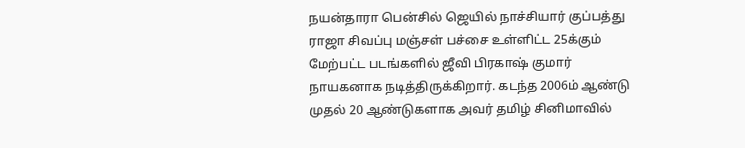நயன்தாரா பென்சில் ஜெயில் நாச்சியார் குப்பத்து ராஜா சிவப்பு மஞ்சள் பச்சை உள்ளிட்ட 25க்கும் மேற்பட்ட படங்களில் ஜீவி பிரகாஷ் குமார் நாயகனாக நடித்திருக்கிறார். கடந்த 2006ம் ஆண்டு முதல் 20 ஆண்டுகளாக அவர் தமிழ் சினிமாவில்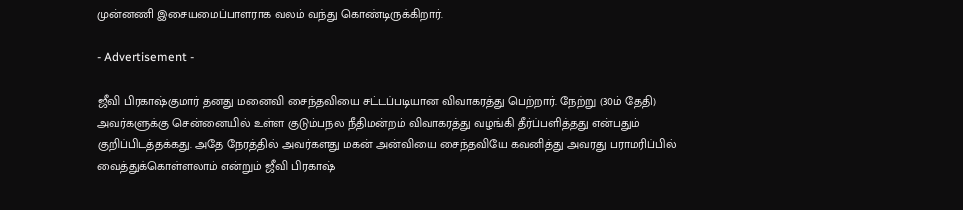முன்னணி இசையமைப்பாளராக வலம் வந்து கொண்டிருக்கிறார்.

- Advertisement -

ஜீவி பிரகாஷ்குமார் தனது மனைவி சைந்தவியை சட்டப்படியான விவாகரத்து பெற்றார். நேற்று (30ம் தேதி) அவர்களுக்கு சென்னையில் உள்ள குடும்பநல நீதிமன்றம் விவாகரத்து வழங்கி தீர்ப்பளித்தது என்பதும் குறிப்பிடத்தக்கது. அதே நேரத்தில் அவர்களது மகன் அன்வியை சைந்தவியே கவனித்து அவரது பராமரிப்பில் வைத்துக்கொள்ளலாம் என்றும் ஜீவி பிரகாஷ்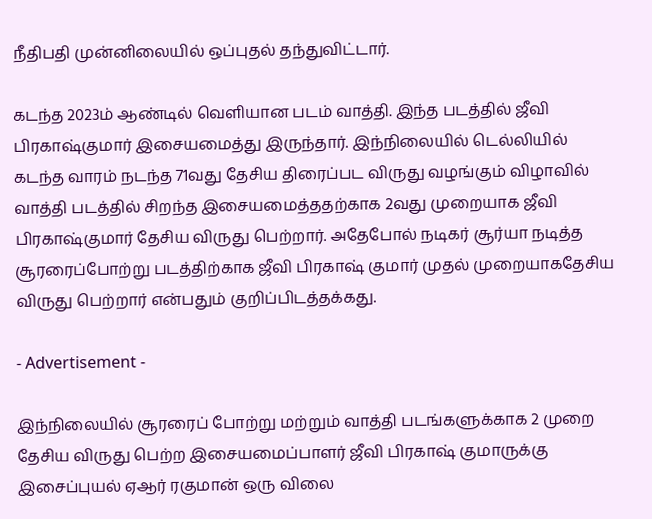நீதிபதி முன்னிலையில் ஒப்புதல் தந்துவிட்டார்.

கடந்த 2023ம் ஆண்டில் வெளியான படம் வாத்தி. இந்த படத்தில் ஜீவி பிரகாஷ்குமார் இசையமைத்து இருந்தார். இந்நிலையில் டெல்லியில் கடந்த வாரம் நடந்த 71வது தேசிய திரைப்பட விருது வழங்கும் விழாவில் வாத்தி படத்தில் சிறந்த இசையமைத்ததற்காக 2வது முறையாக ஜீவி பிரகாஷ்குமார் தேசிய விருது பெற்றார். அதேபோல் நடிகர் சூர்யா நடித்த சூரரைப்போற்று படத்திற்காக ஜீவி பிரகாஷ் குமார் முதல் முறையாகதேசிய விருது பெற்றார் என்பதும் குறிப்பிடத்தக்கது.

- Advertisement -

இந்நிலையில் சூரரைப் போற்று மற்றும் வாத்தி படங்களுக்காக 2 முறை தேசிய விருது பெற்ற இசையமைப்பாளர் ஜீவி பிரகாஷ் குமாருக்கு இசைப்புயல் ஏஆர் ரகுமான் ஒரு விலை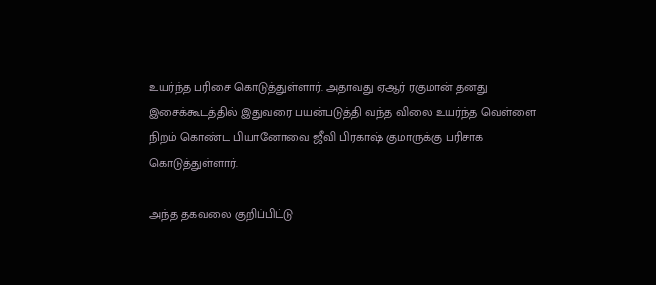உயர்ந்த பரிசை கொடுத்துள்ளார். அதாவது ஏஆர் ரகுமான் தனது இசைக்கூடத்தில் இதுவரை பயன்படுத்தி வந்த விலை உயர்ந்த வெள்ளை நிறம் கொண்ட பியானோவை ஜீவி பிரகாஷ் குமாருக்கு பரிசாக கொடுத்துள்ளார்.

அந்த தகவலை குறிப்பிட்டு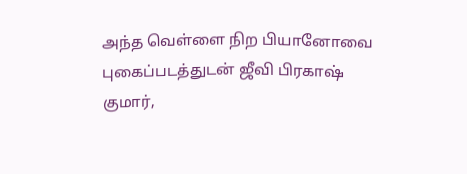அந்த வெள்ளை நிற பியானோவை புகைப்படத்துடன் ஜீவி பிரகாஷ் குமார்,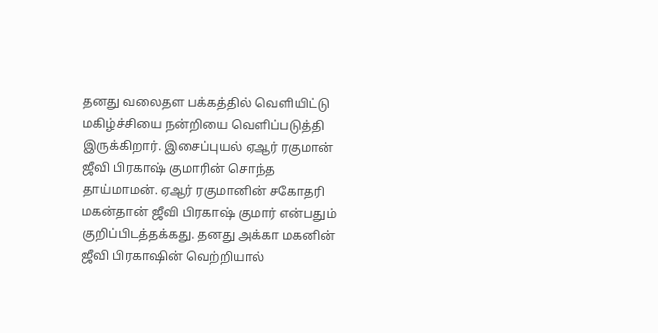தனது வலைதள பக்கத்தில் வெளியிட்டு மகிழ்ச்சியை நன்றியை வெளிப்படுத்தி இருக்கிறார். இசைப்புயல் ஏஆர் ரகுமான் ஜீவி பிரகாஷ் குமாரின் சொந்த தாய்மாமன். ஏஆர் ரகுமானின் சகோதரி மகன்தான் ஜீவி பிரகாஷ் குமார் என்பதும் குறிப்பிடத்தக்கது. தனது அக்கா மகனின் ஜீவி பிரகாஷின் வெற்றியால்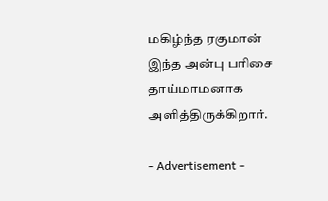மகிழ்ந்த ரகுமான் இந்த அன்பு பரிசை தாய்மாமனாக அளித்திருக்கிறார்.

- Advertisement -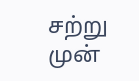சற்று முன்